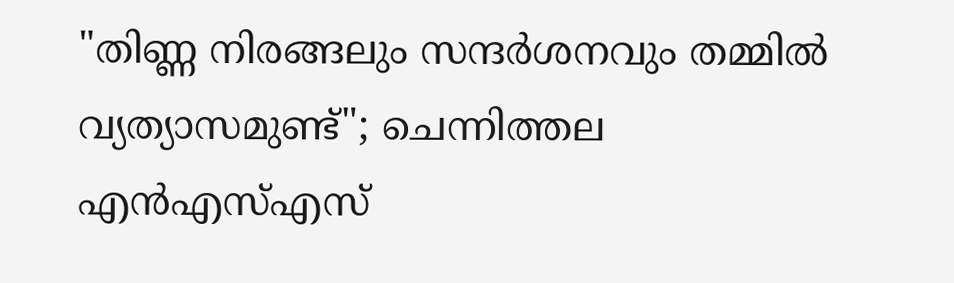"തിണ്ണ നിരങ്ങലും സന്ദർശനവും തമ്മിൽ വ്യത്യാസമുണ്ട്"; ചെന്നിത്തല എൻഎസ്എസ്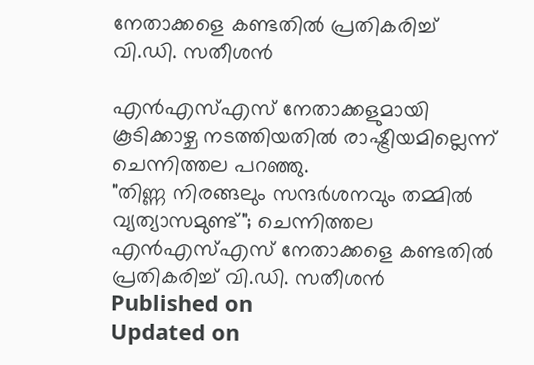നേതാക്കളെ കണ്ടതിൽ പ്രതികരിച്ച് വി.ഡി. സതീശൻ

എൻഎസ്എസ് നേതാക്കളുമായി കൂടിക്കാഴ്ച നടത്തിയതിൽ രാഷ്ട്രീയമില്ലെന്ന് ചെന്നിത്തല പറഞ്ഞു.
"തിണ്ണ നിരങ്ങലും സന്ദർശനവും തമ്മിൽ വ്യത്യാസമുണ്ട്"; ചെന്നിത്തല എൻഎസ്എസ് നേതാക്കളെ കണ്ടതിൽ പ്രതികരിച്ച് വി.ഡി. സതീശൻ
Published on
Updated on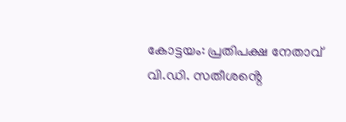കോട്ടയം: പ്രതിപക്ഷ നേതാവ് വി.ഡി. സതീശൻ്റെ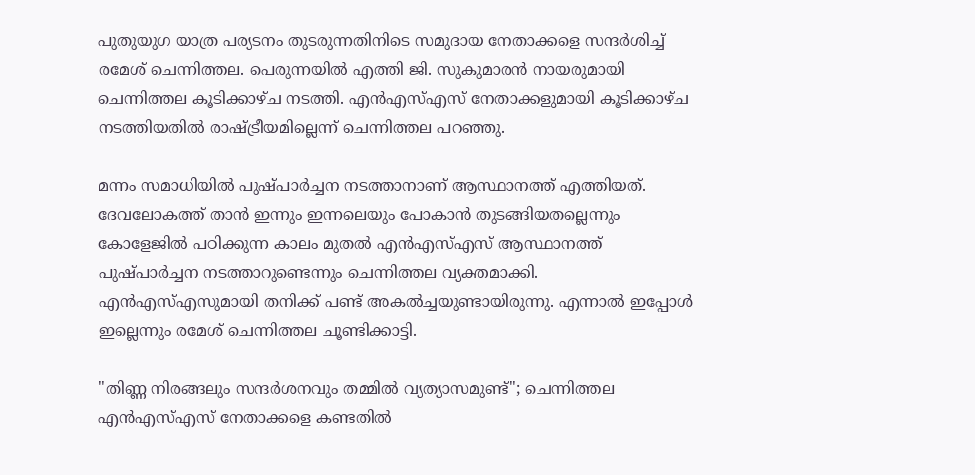പുതുയുഗ യാത്ര പര്യടനം തുടരുന്നതിനിടെ സമുദായ നേതാക്കളെ സന്ദർശിച്ച് രമേശ് ചെന്നിത്തല. പെരുന്നയിൽ എത്തി ജി. സുകുമാരൻ നായരുമായി ചെന്നിത്തല കൂടിക്കാഴ്ച നടത്തി. എൻഎസ്എസ് നേതാക്കളുമായി കൂടിക്കാഴ്ച നടത്തിയതിൽ രാഷ്ട്രീയമില്ലെന്ന് ചെന്നിത്തല പറഞ്ഞു.

മന്നം സമാധിയിൽ പുഷ്പാർച്ചന നടത്താനാണ് ആസ്ഥാനത്ത് എത്തിയത്. ദേവലോകത്ത് താൻ ഇന്നും ഇന്നലെയും പോകാൻ തുടങ്ങിയതല്ലെന്നും കോളേജിൽ പഠിക്കുന്ന കാലം മുതൽ എൻഎസ്എസ് ആസ്ഥാനത്ത് പുഷ്പാർച്ചന നടത്താറുണ്ടെന്നും ചെന്നിത്തല വ്യക്തമാക്കി. എൻഎസ്എസുമായി തനിക്ക് പണ്ട് അകൽച്ചയുണ്ടായിരുന്നു. എന്നാൽ ഇപ്പോൾ ഇല്ലെന്നും രമേശ് ചെന്നിത്തല ചൂണ്ടിക്കാട്ടി.

"തിണ്ണ നിരങ്ങലും സന്ദർശനവും തമ്മിൽ വ്യത്യാസമുണ്ട്"; ചെന്നിത്തല എൻഎസ്എസ് നേതാക്കളെ കണ്ടതിൽ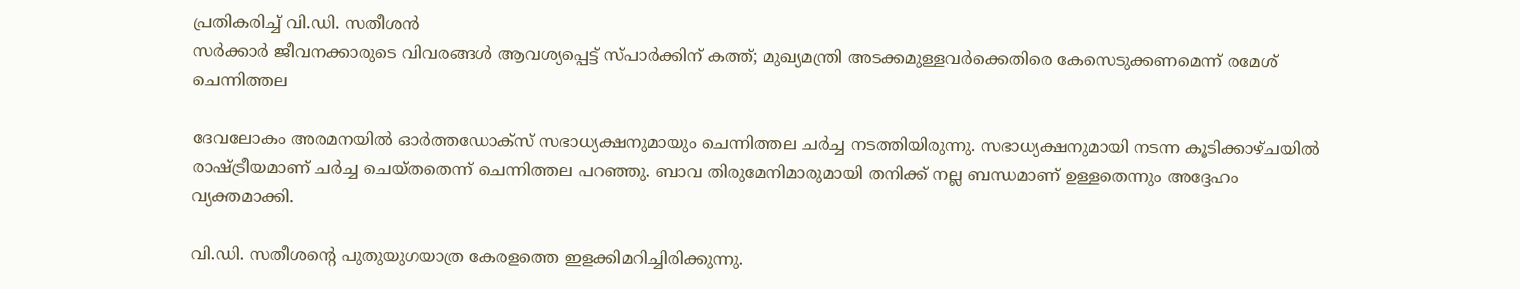പ്രതികരിച്ച് വി.ഡി. സതീശൻ
സർക്കാർ ജീവനക്കാരുടെ വിവരങ്ങൾ ആവശ്യപ്പെട്ട് സ്പാർക്കിന് കത്ത്; മുഖ്യമന്ത്രി അടക്കമുള്ളവർക്കെതിരെ കേസെടുക്കണമെന്ന് രമേശ് ചെന്നിത്തല

ദേവലോകം അരമനയിൽ ഓർത്തഡോക്സ് സഭാധ്യക്ഷനുമായും ചെന്നിത്തല ചർച്ച നടത്തിയിരുന്നു. സഭാധ്യക്ഷനുമായി നടന്ന കൂടിക്കാഴ്ചയിൽ രാഷ്ട്രീയമാണ് ചർച്ച ചെയ്തതെന്ന് ചെന്നിത്തല പറഞ്ഞു. ബാവ തിരുമേനിമാരുമായി തനിക്ക് നല്ല ബന്ധമാണ് ഉള്ളതെന്നും അദ്ദേഹം വ്യക്തമാക്കി.

വി.ഡി. സതീശൻ്റെ പുതുയുഗയാത്ര കേരളത്തെ ഇളക്കിമറിച്ചിരിക്കുന്നു.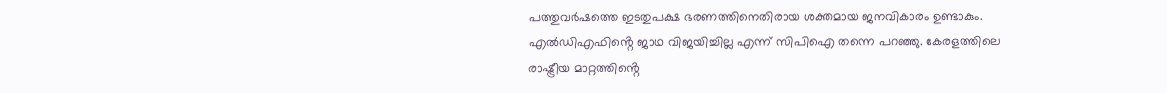പത്തുവർഷത്തെ ഇടതുപക്ഷ ഭരണത്തിനെതിരായ ശക്തമായ ജനവികാരം ഉണ്ടാകും. എൽഡിഎഫിൻ്റെ ജാഥ വിജയിച്ചില്ല എന്ന് സിപിഐ തന്നെ പറഞ്ഞു. കേരളത്തിലെ രാഷ്ട്രീയ മാറ്റത്തിൻ്റെ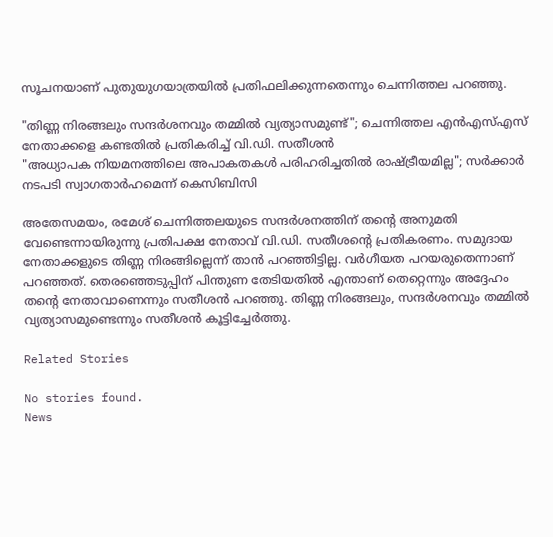സൂചനയാണ് പുതുയുഗയാത്രയിൽ പ്രതിഫലിക്കുന്നതെന്നും ചെന്നിത്തല പറഞ്ഞു.

"തിണ്ണ നിരങ്ങലും സന്ദർശനവും തമ്മിൽ വ്യത്യാസമുണ്ട്"; ചെന്നിത്തല എൻഎസ്എസ് നേതാക്കളെ കണ്ടതിൽ പ്രതികരിച്ച് വി.ഡി. സതീശൻ
"അധ്യാപക നിയമനത്തിലെ അപാകതകൾ പരിഹരിച്ചതിൽ രാഷ്‌ട്രീയമില്ല"; സർക്കാർ നടപടി സ്വാഗതാർഹമെന്ന് കെസിബിസി

അതേസമയം, രമേശ് ചെന്നിത്തലയുടെ സന്ദർശനത്തിന് തൻ്റെ അനുമതി വേണ്ടെന്നായിരുന്നു പ്രതിപക്ഷ നേതാവ് വി.ഡി. സതീശൻ്റെ പ്രതികരണം. സമുദായ നേതാക്കളുടെ തിണ്ണ നിരങ്ങില്ലെന്ന് താൻ പറഞ്ഞിട്ടില്ല. വർഗീയത പറയരുതെന്നാണ് പറഞ്ഞത്. തെരഞ്ഞെടുപ്പിന് പിന്തുണ തേടിയതിൽ എന്താണ് തെറ്റെന്നും അദ്ദേഹം തൻ്റെ നേതാവാണെന്നും സതീശൻ പറഞ്ഞു. തിണ്ണ നിരങ്ങലും, സന്ദർശനവും തമ്മിൽ വ്യത്യാസമുണ്ടെന്നും സതീശൻ കൂട്ടിച്ചേർത്തു.

Related Stories

No stories found.
News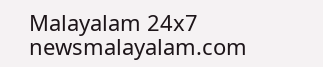Malayalam 24x7
newsmalayalam.com